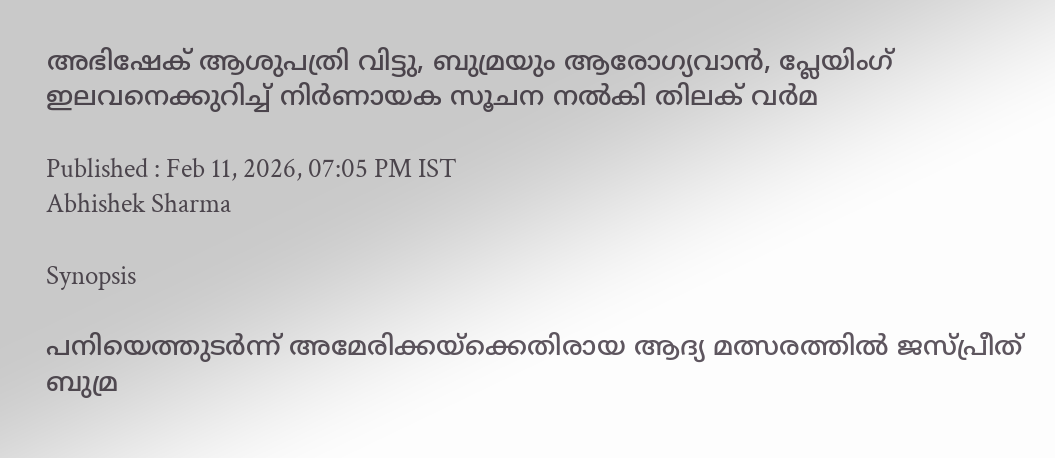അഭിഷേക് ആശുപത്രി വിട്ടു, ബുമ്രയും ആരോഗ്യവാന്‍, പ്ലേയിംഗ് ഇലവനെക്കുറിച്ച് നിര്‍ണായക സൂചന നല്‍കി തിലക് വര്‍മ

Published : Feb 11, 2026, 07:05 PM IST
Abhishek Sharma

Synopsis

പനിയെത്തുടർന്ന് അമേരിക്കയ്‌ക്കെതിരായ ആദ്യ മത്സരത്തിൽ ജസ്പ്രീത് ബുമ്ര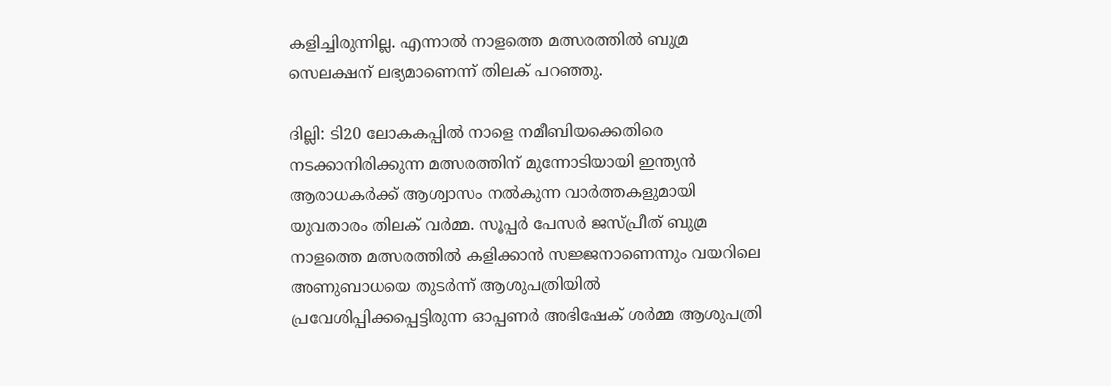കളിച്ചിരുന്നില്ല. എന്നാൽ നാളത്തെ മത്സരത്തിൽ ബുമ്ര സെലക്ഷന് ലഭ്യമാണെന്ന് തിലക് പറഞ്ഞു.

ദില്ലി: ടി20 ലോകകപ്പിൽ നാളെ നമീബിയക്കെതിരെ നടക്കാനിരിക്കുന്ന മത്സരത്തിന് മുന്നോടിയായി ഇന്ത്യൻ ആരാധകർക്ക് ആശ്വാസം നൽകുന്ന വാർത്തകളുമായി യുവതാരം തിലക് വർമ്മ. സൂപ്പർ പേസർ ജസ്പ്രീത് ബുമ്ര നാളത്തെ മത്സരത്തില്‍ കളിക്കാൻ സജ്ജനാണെന്നും വയറിലെ അണുബാധയെ തുടര്‍ന്ന് ആശുപത്രിയിൽ പ്രവേശിപ്പിക്കപ്പെട്ടിരുന്ന ഓപ്പണർ അഭിഷേക് ശർമ്മ ആശുപത്രി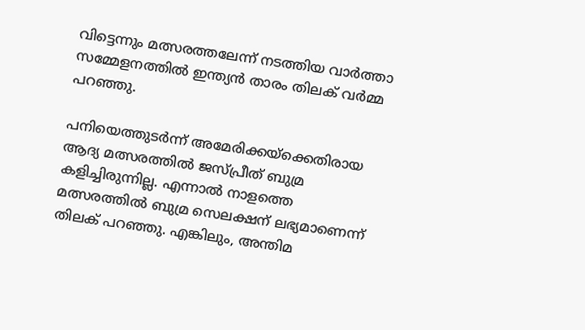വിട്ടെന്നും മത്സരത്തലേന്ന് നടത്തിയ വാര്‍ത്താ സമ്മേളനത്തില്‍ ഇന്ത്യൻ താരം തിലക് വർമ്മ പറഞ്ഞു.

പനിയെത്തുടർന്ന് അമേരിക്കയ്‌ക്കെതിരായ ആദ്യ മത്സരത്തിൽ ജസ്പ്രീത് ബുമ്ര കളിച്ചിരുന്നില്ല. എന്നാൽ നാളത്തെ മത്സരത്തിൽ ബുമ്ര സെലക്ഷന് ലഭ്യമാണെന്ന് തിലക് പറഞ്ഞു. എങ്കിലും, അന്തിമ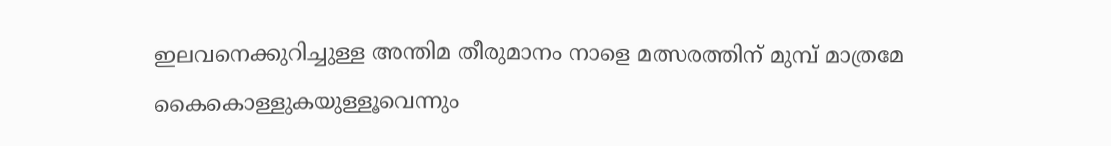ഇലവനെക്കുറിച്ചുള്ള അന്തിമ തീരുമാനം നാളെ മത്സരത്തിന് മുമ്പ് മാത്രമേ കൈകൊള്ളുകയുള്ളൂവെന്നും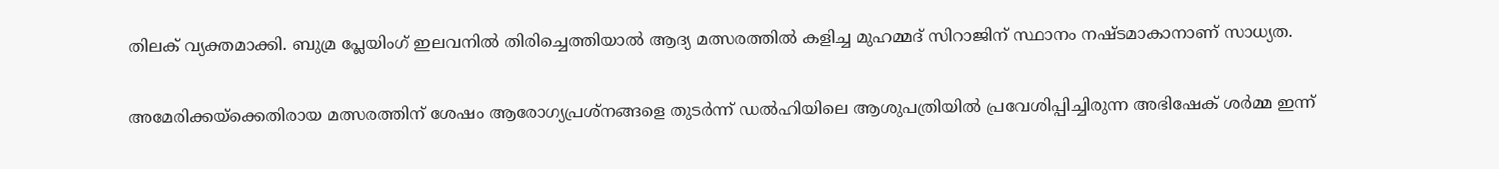തിലക് വ്യക്തമാക്കി. ബുമ്ര പ്ലേയിംഗ് ഇലവനില്‍ തിരിച്ചെത്തിയാൽ ആദ്യ മത്സരത്തില്‍ കളിച്ച മുഹമ്മദ് സിറാജിന് സ്ഥാനം നഷ്ടമാകാനാണ് സാധ്യത.

അമേരിക്കയ്‌ക്കെതിരായ മത്സരത്തിന് ശേഷം ആരോഗ്യപ്രശ്നങ്ങളെ തുടർന്ന് ഡൽഹിയിലെ ആശുപത്രിയിൽ പ്രവേശിപ്പിച്ചിരുന്ന അഭിഷേക് ശർമ്മ ഇന്ന്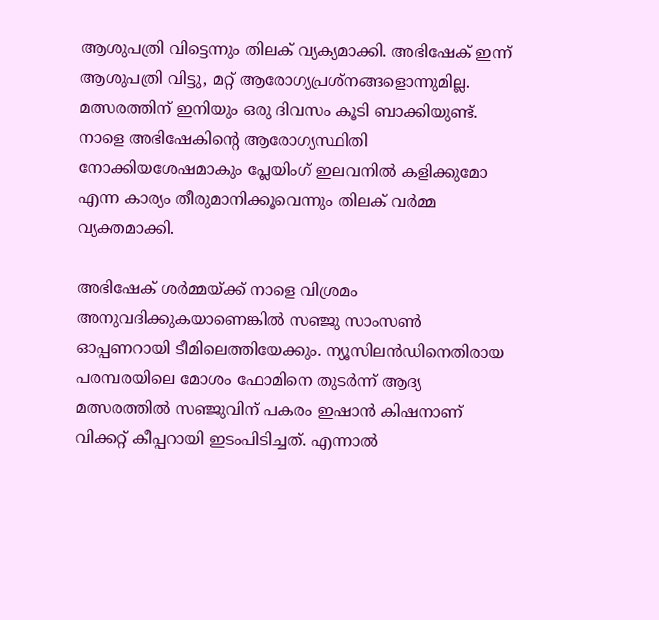ആശുപത്രി വിട്ടെന്നും തിലക് വ്യക്യമാക്കി. അഭിഷേക് ഇന്ന് ആശുപത്രി വിട്ടു, മറ്റ് ആരോഗ്യപ്രശ്നങ്ങളൊന്നുമില്ല. മത്സരത്തിന് ഇനിയും ഒരു ദിവസം കൂടി ബാക്കിയുണ്ട്. നാളെ അഭിഷേകിന്‍റെ ആരോഗ്യസ്ഥിതി നോക്കിയശേഷമാകും പ്ലേയിംഗ് ഇലവനില്‍ കളിക്കുമോ എന്ന കാര്യം തീരുമാനിക്കൂവെന്നും തിലക് വർമ്മ വ്യക്തമാക്കി.

അഭിഷേക് ശർമ്മയ്ക്ക് നാളെ വിശ്രമം അനുവദിക്കുകയാണെങ്കിൽ സഞ്ജു സാംസൺ ഓപ്പണറായി ടീമിലെത്തിയേക്കും. ന്യൂസിലൻഡിനെതിരായ പരമ്പരയിലെ മോശം ഫോമിനെ തുടർന്ന് ആദ്യ മത്സരത്തിൽ സഞ്ജുവിന് പകരം ഇഷാൻ കിഷനാണ് വിക്കറ്റ് കീപ്പറായി ഇടംപിടിച്ചത്. എന്നാൽ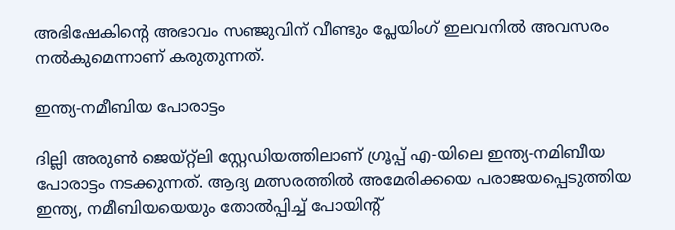അഭിഷേകിന്‍റെ അഭാവം സഞ്ജുവിന് വീണ്ടും പ്ലേയിംഗ് ഇലവനില്‍ അവസരം നല്‍കുമെന്നാണ് കരുതുന്നത്.

ഇന്ത്യ-നമീബിയ പോരാട്ടം

ദില്ലി അരുൺ ജെയ്റ്റ്‌ലി സ്റ്റേഡിയത്തിലാണ് ഗ്രൂപ്പ് എ-യിലെ ഇന്ത്യ-നമിബീയ പോരാട്ടം നടക്കുന്നത്. ആദ്യ മത്സരത്തിൽ അമേരിക്കയെ പരാജയപ്പെടുത്തിയ ഇന്ത്യ, നമീബിയയെയും തോൽപ്പിച്ച് പോയിന്‍റ്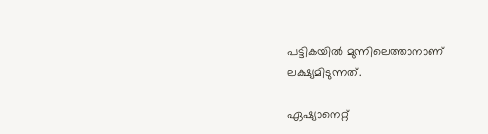പട്ടികയിൽ മുന്നിലെത്താനാണ് ലക്ഷ്യമിടുന്നത്.

ഏഷ്യാനെറ്റ്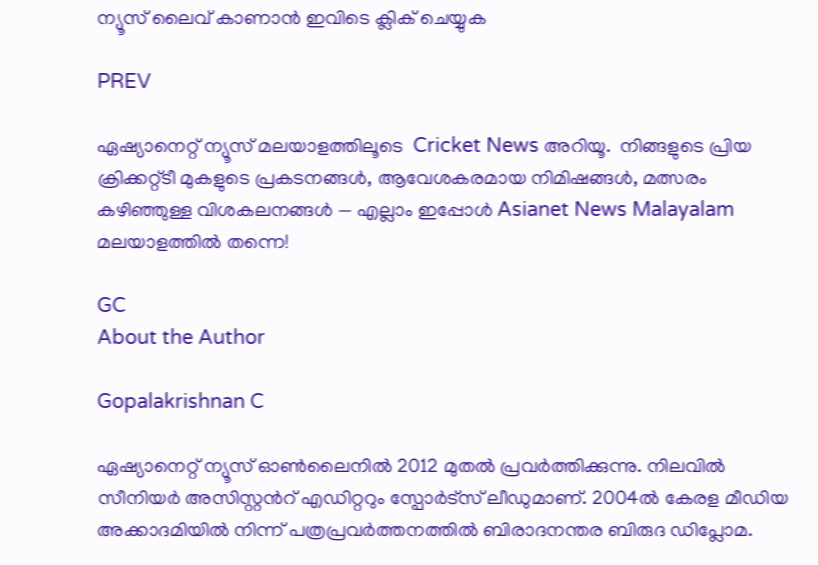ന്യൂസ് ലൈവ് കാണാന്‍ ഇവിടെ ക്ലിക് ചെയ്യുക

PREV

ഏഷ്യാനെറ്റ് ന്യൂസ് മലയാളത്തിലൂടെ  Cricket News അറിയൂ.  നിങ്ങളുടെ പ്രിയ ക്രിക്കറ്റ്ടീ മുകളുടെ പ്രകടനങ്ങൾ, ആവേശകരമായ നിമിഷങ്ങൾ, മത്സരം കഴിഞ്ഞുള്ള വിശകലനങ്ങൾ — എല്ലാം ഇപ്പോൾ Asianet News Malayalam മലയാളത്തിൽ തന്നെ!

GC
About the Author

Gopalakrishnan C

ഏഷ്യാനെറ്റ് ന്യൂസ് ഓണ്‍ലൈനില്‍ 2012 മുതല്‍ പ്രവര്‍ത്തിക്കുന്നു. നിലവില്‍ സീനിയര്‍ അസിസ്റ്റന്‍റ് എഡിറ്ററും സ്പോർട്സ് ലീഡുമാണ്. 2004ൽ കേരള മീഡിയ അക്കാദമിയില്‍ നിന്ന് പത്രപ്രവര്‍ത്തനത്തില്‍ ബിരാദനന്തര ബിരുദ ഡിപ്ലോമ.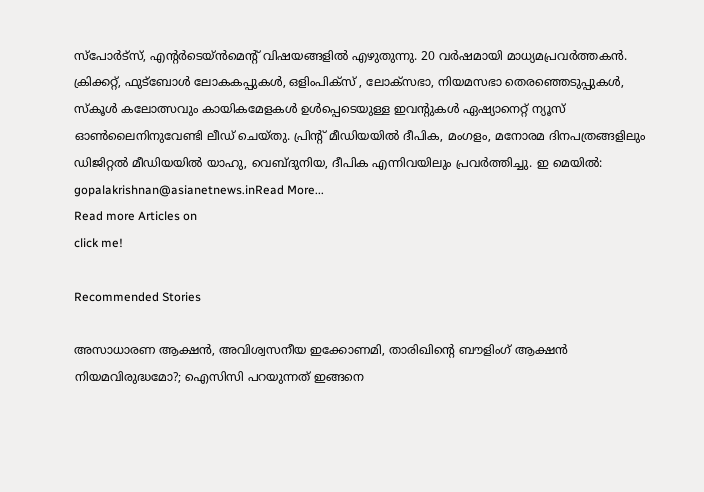സ്പോര്‍ട്സ്, എന്‍റര്‍ടെയ്ൻമെന്‍റ് വിഷയങ്ങളില്‍ എഴുതുന്നു. 20 വര്‍ഷമായി മാധ്യമപ്രവര്‍ത്തകൻ. ക്രിക്കറ്റ്, ഫുട്ബോള്‍ ലോകകപ്പുകൾ, ഒളിംപിക്സ് , ലോക്സഭാ, നിയമസഭാ തെരഞ്ഞെടുപ്പുകള്‍, സ്കൂള്‍ കലോത്സവും കായികമേളകള്‍ ഉള്‍പ്പെടെയുള്ള ഇവന്‍റുകള്‍ ഏഷ്യാനെറ്റ് ന്യൂസ് ഓണ്‍ലൈനിനുവേണ്ടി ലീഡ് ചെയ്തു. പ്രിന്‍റ് മീഡിയയില്‍ ദീപിക, മംഗളം, മനോരമ ദിനപത്രങ്ങളിലും ഡിജിറ്റൽ മീഡിയയില്‍ യാഹു, വെബ്ദുനിയ, ദീപിക എന്നിവയിലും പ്രവര്‍ത്തിച്ചു. ഇ മെയില്‍: gopalakrishnan@asianetnews.inRead More...
Read more Articles on
click me!

Recommended Stories

അസാധാരണ ആക്ഷൻ, അവിശ്വസനീയ ഇക്കോണമി, താരിഖിന്‍റെ ബൗളിംഗ് ആക്ഷൻ നിയമവിരുദ്ധമോ?; ഐസിസി പറയുന്നത് ഇങ്ങനെ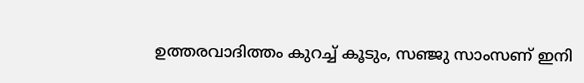ഉത്തരവാദിത്തം കുറച്ച് കൂടും, സഞ്ജു സാംസണ് ഇനി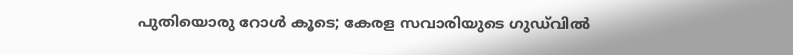പുതിയൊരു റോള്‍ കൂടെ; കേരള സവാരിയുടെ ഗുഡ്‍വിൽ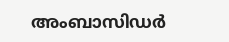അംബാസിഡര്‍